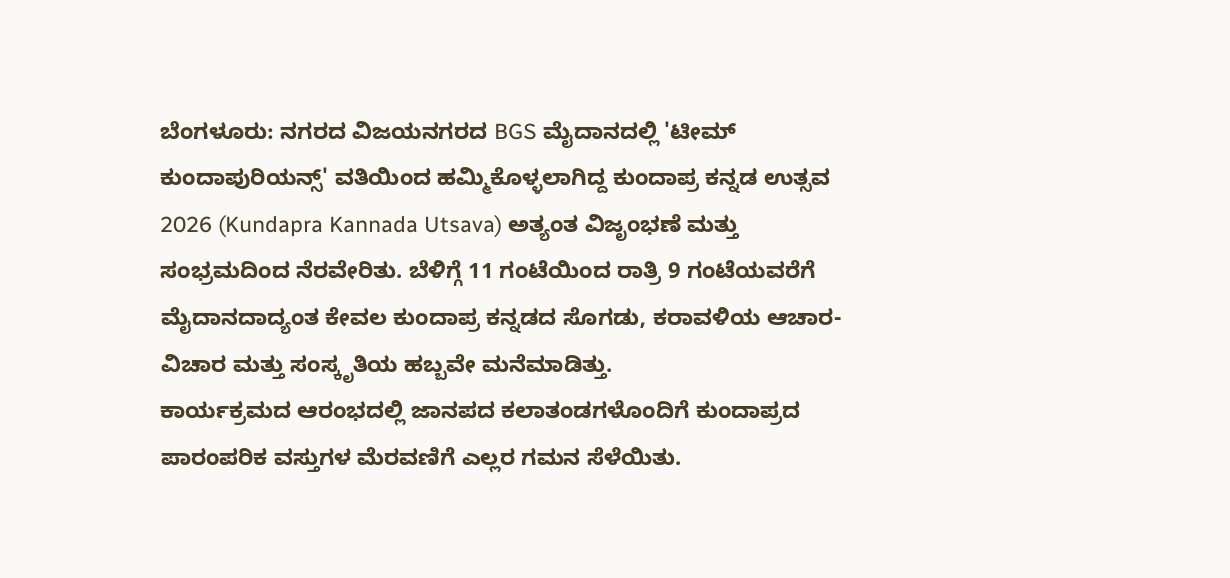ಬೆಂಗಳೂರು: ನಗರದ ವಿಜಯನಗರದ BGS ಮೈದಾನದಲ್ಲಿ 'ಟೀಮ್ ಕುಂದಾಪುರಿಯನ್ಸ್' ವತಿಯಿಂದ ಹಮ್ಮಿಕೊಳ್ಳಲಾಗಿದ್ದ ಕುಂದಾಪ್ರ ಕನ್ನಡ ಉತ್ಸವ 2026 (Kundapra Kannada Utsava) ಅತ್ಯಂತ ವಿಜೃಂಭಣೆ ಮತ್ತು ಸಂಭ್ರಮದಿಂದ ನೆರವೇರಿತು. ಬೆಳಿಗ್ಗೆ 11 ಗಂಟೆಯಿಂದ ರಾತ್ರಿ 9 ಗಂಟೆಯವರೆಗೆ ಮೈದಾನದಾದ್ಯಂತ ಕೇವಲ ಕುಂದಾಪ್ರ ಕನ್ನಡದ ಸೊಗಡು, ಕರಾವಳಿಯ ಆಚಾರ-ವಿಚಾರ ಮತ್ತು ಸಂಸ್ಕೃತಿಯ ಹಬ್ಬವೇ ಮನೆಮಾಡಿತ್ತು.
ಕಾರ್ಯಕ್ರಮದ ಆರಂಭದಲ್ಲಿ ಜಾನಪದ ಕಲಾತಂಡಗಳೊಂದಿಗೆ ಕುಂದಾಪ್ರದ ಪಾರಂಪರಿಕ ವಸ್ತುಗಳ ಮೆರವಣಿಗೆ ಎಲ್ಲರ ಗಮನ ಸೆಳೆಯಿತು.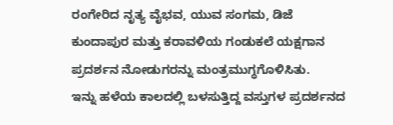ರಂಗೇರಿದ ನೃತ್ಯ ವೈಭವ, ಯುವ ಸಂಗಮ, ಡಿಜೆ ಕುಂದಾಪುರ ಮತ್ತು ಕರಾವಳಿಯ ಗಂಡುಕಲೆ ಯಕ್ಷಗಾನ ಪ್ರದರ್ಶನ ನೋಡುಗರನ್ನು ಮಂತ್ರಮುಗ್ಧಗೊಳಿಸಿತು.
ಇನ್ನು ಹಳೆಯ ಕಾಲದಲ್ಲಿ ಬಳಸುತ್ತಿದ್ದ ವಸ್ತುಗಳ ಪ್ರದರ್ಶನದ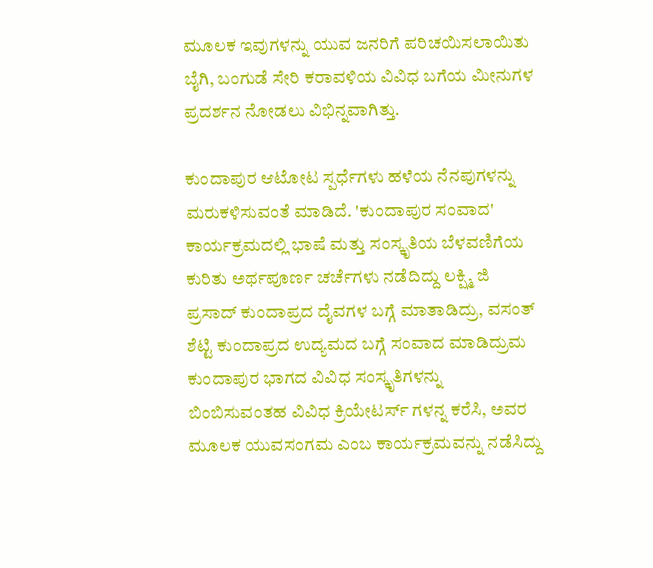ಮೂಲಕ ಇವುಗಳನ್ನು ಯುವ ಜನರಿಗೆ ಪರಿಚಯಿಸಲಾಯಿತು ಬೈಗಿ, ಬಂಗುಡೆ ಸೇರಿ ಕರಾವಳಿಯ ವಿವಿಧ ಬಗೆಯ ಮೀನುಗಳ ಪ್ರದರ್ಶನ ನೋಡಲು ವಿಭಿನ್ನವಾಗಿತ್ತು.

ಕುಂದಾಪುರ ಆಟೋಟ ಸ್ಪರ್ಧೆಗಳು ಹಳೆಯ ನೆನಪುಗಳನ್ನು ಮರುಕಳಿಸುವಂತೆ ಮಾಡಿದೆ. 'ಕುಂದಾಪುರ ಸಂವಾದ' ಕಾರ್ಯಕ್ರಮದಲ್ಲಿ ಭಾಷೆ ಮತ್ತು ಸಂಸ್ಕೃತಿಯ ಬೆಳವಣಿಗೆಯ ಕುರಿತು ಅರ್ಥಪೂರ್ಣ ಚರ್ಚೆಗಳು ನಡೆದಿದ್ದು ಲಕ್ಷ್ಮಿ ಜಿ ಪ್ರಸಾದ್ ಕುಂದಾಪ್ರದ ದೈವಗಳ ಬಗ್ಗೆ ಮಾತಾಡಿದ್ರು, ವಸಂತ್ ಶೆಟ್ಟಿ ಕುಂದಾಪ್ರದ ಉದ್ಯಮದ ಬಗ್ಗೆ ಸಂವಾದ ಮಾಡಿದ್ರುಮ ಕುಂದಾಪುರ ಭಾಗದ ವಿವಿಧ ಸಂಸ್ಕೃತಿಗಳನ್ನು ಬಿಂಬಿಸುವಂತಹ ವಿವಿಧ ಕ್ರಿಯೇಟರ್ಸ್ ಗಳನ್ನ ಕರೆಸಿ, ಅವರ ಮೂಲಕ ಯುವಸಂಗಮ ಎಂಬ ಕಾರ್ಯಕ್ರಮವನ್ನು ನಡೆಸಿದ್ದು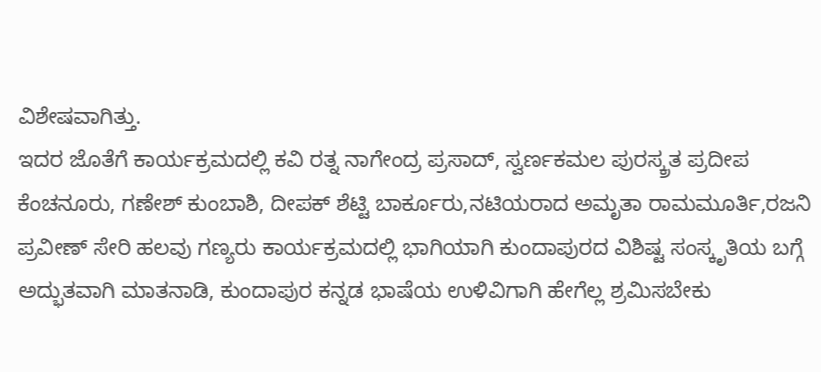ವಿಶೇಷವಾಗಿತ್ತು.
ಇದರ ಜೊತೆಗೆ ಕಾರ್ಯಕ್ರಮದಲ್ಲಿ ಕವಿ ರತ್ನ ನಾಗೇಂದ್ರ ಪ್ರಸಾದ್, ಸ್ವರ್ಣಕಮಲ ಪುರಸ್ಕ್ರತ ಪ್ರದೀಪ ಕೆಂಚನೂರು, ಗಣೇಶ್ ಕುಂಬಾಶಿ, ದೀಪಕ್ ಶೆಟ್ಟಿ ಬಾರ್ಕೂರು,ನಟಿಯರಾದ ಅಮೃತಾ ರಾಮಮೂರ್ತಿ,ರಜನಿ ಪ್ರವೀಣ್ ಸೇರಿ ಹಲವು ಗಣ್ಯರು ಕಾರ್ಯಕ್ರಮದಲ್ಲಿ ಭಾಗಿಯಾಗಿ ಕುಂದಾಪುರದ ವಿಶಿಷ್ಟ ಸಂಸ್ಕೃತಿಯ ಬಗ್ಗೆ ಅದ್ಭುತವಾಗಿ ಮಾತನಾಡಿ, ಕುಂದಾಪುರ ಕನ್ನಡ ಭಾಷೆಯ ಉಳಿವಿಗಾಗಿ ಹೇಗೆಲ್ಲ ಶ್ರಮಿಸಬೇಕು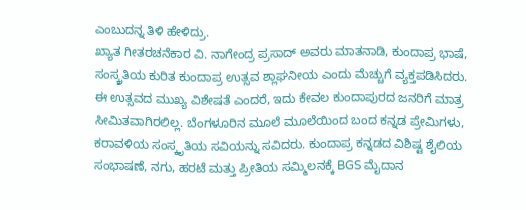ಎಂಬುದನ್ನ ತಿಳಿ ಹೇಳಿದ್ರು.
ಖ್ಯಾತ ಗೀತರಚನೆಕಾರ ವಿ. ನಾಗೇಂದ್ರ ಪ್ರಸಾದ್ ಅವರು ಮಾತನಾಡಿ, ಕುಂದಾಪ್ರ ಭಾಷೆ, ಸಂಸ್ಕ್ರತಿಯ ಕುರಿತ ಕುಂದಾಪ್ರ ಉತ್ಸವ ಶ್ಲಾಘನೀಯ ಎಂದು ಮೆಚ್ಚುಗೆ ವ್ಯಕ್ತಪಡಿಸಿದರು.
ಈ ಉತ್ಸವದ ಮುಖ್ಯ ವಿಶೇಷತೆ ಎಂದರೆ, ಇದು ಕೇವಲ ಕುಂದಾಪುರದ ಜನರಿಗೆ ಮಾತ್ರ ಸೀಮಿತವಾಗಿರಲಿಲ್ಲ. ಬೆಂಗಳೂರಿನ ಮೂಲೆ ಮೂಲೆಯಿಂದ ಬಂದ ಕನ್ನಡ ಪ್ರೇಮಿಗಳು, ಕರಾವಳಿಯ ಸಂಸ್ಕೃತಿಯ ಸವಿಯನ್ನು ಸವಿದರು. ಕುಂದಾಪ್ರ ಕನ್ನಡದ ವಿಶಿಷ್ಟ ಶೈಲಿಯ ಸಂಭಾಷಣೆ, ನಗು, ಹರಟೆ ಮತ್ತು ಪ್ರೀತಿಯ ಸಮ್ಮಿಲನಕ್ಕೆ BGS ಮೈದಾನ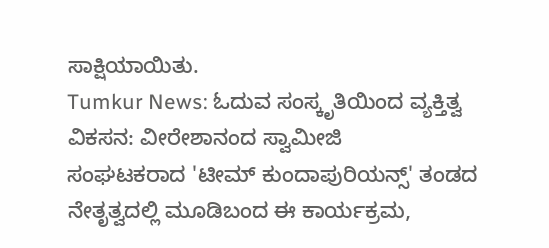ಸಾಕ್ಷಿಯಾಯಿತು.
Tumkur News: ಓದುವ ಸಂಸ್ಕೃತಿಯಿಂದ ವ್ಯಕ್ತಿತ್ವ ವಿಕಸನ: ವೀರೇಶಾನಂದ ಸ್ವಾಮೀಜಿ
ಸಂಘಟಕರಾದ 'ಟೀಮ್ ಕುಂದಾಪುರಿಯನ್ಸ್' ತಂಡದ ನೇತೃತ್ವದಲ್ಲಿ ಮೂಡಿಬಂದ ಈ ಕಾರ್ಯಕ್ರಮ,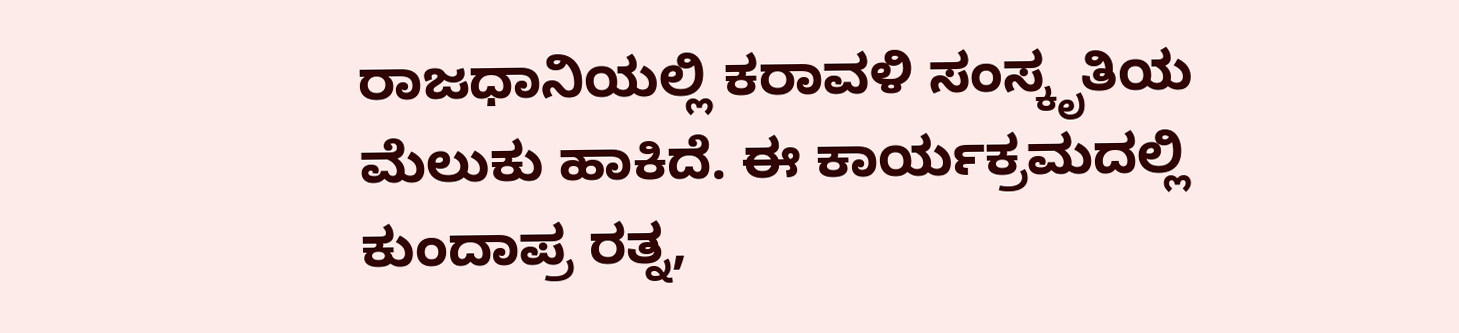ರಾಜಧಾನಿಯಲ್ಲಿ ಕರಾವಳಿ ಸಂಸ್ಕೃತಿಯ ಮೆಲುಕು ಹಾಕಿದೆ. ಈ ಕಾರ್ಯಕ್ರಮದಲ್ಲಿ ಕುಂದಾಪ್ರ ರತ್ನ,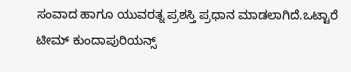ಸಂವಾದ ಹಾಗೂ ಯುವರತ್ನ ಪ್ರಶಸ್ತಿ ಪ್ರಧಾನ ಮಾಡಲಾಗಿದೆ.ಒಟ್ಟಾರೆ ಟೀಮ್ ಕುಂದಾಪುರಿಯನ್ಸ್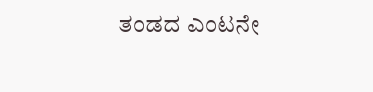ತಂಡದ ಎಂಟನೇ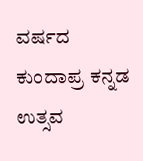ವರ್ಷದ ಕುಂದಾಪ್ರ ಕನ್ನಡ ಉತ್ಸವ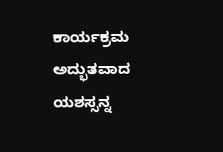ಕಾರ್ಯಕ್ರಮ ಅದ್ಭುತವಾದ ಯಶಸ್ಸನ್ನ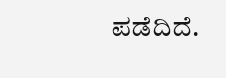ಪಡೆದಿದೆ.